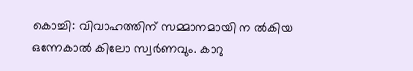കൊച്ചി: വിവാഹത്തിന് സമ്മാനമായി ന ൽകിയ ഒന്നേകാൽ കിലോ സ്വർണവും. കാറു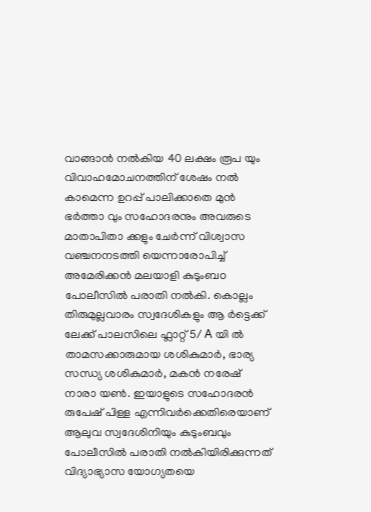വാങ്ങാൻ നൽകിയ 40 ലക്ഷം രൂപ യും വിവാഹമോചനത്തിന് ശേഷം നൽ കാമെന്ന ഉറപ്പ് പാലിക്കാതെ മുൻ ഭർത്താ വും സഹോദരനും അവരുടെ മാതാപിതാ ക്കളും ചേർന്ന് വിശ്വാസ വഞ്ചനനടത്തി യെന്നാരോപിച്ച് അമേരിക്കൻ മലയാളി കുടുംബo പോലീസിൽ പരാതി നൽകി. കൊല്ലം തിരുമുല്ലവാരം സ്വദേശികളും ആ ർട്ടെക്ക് ലേക്ക് പാലസിലെ ഫ്ലാറ്റ് 5/ A യി ൽ താമസക്കാരുമായ ശശികുമാർ, ഭാര്യ സന്ധ്യ ശശികുമാർ, മകൻ നരേഷ് നാരാ യൺ. ഇയാളുടെ സഹോദരൻ രുപേഷ് പിള്ള എന്നിവർക്കെതിരെയാണ് ആലുവ സ്വദേശിനിയും കുടുംബവും പോലീസിൽ പരാതി നൽകിയിരിക്കുന്നത് വിദ്യാഭ്യാസ യോഗ്യതയെ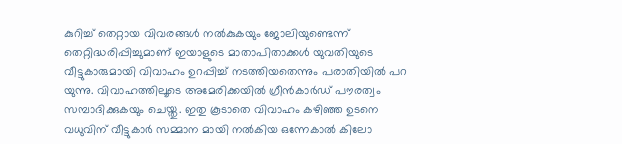കുറിച്ച് തെറ്റായ വിവരങ്ങൾ നൽകുകയും ജോലിയുണ്ടെന്ന് തെറ്റിദ്ധരിപ്പിച്ചുമാണ് ഇയാളുടെ മാതാപിതാക്കൾ യുവതിയുടെ വീട്ടുകാരുമായി വിവാഹം ഉറപ്പിച്ച് നടത്തിയതെന്നും പരാതിയിൽ പറ യുന്നു. വിവാഹത്തിലൂടെ അമേരിക്കയിൽ ഗ്രീൻകാർഡ് പൗരത്വം സമ്പാദിക്കുകയും ചെയ്തു. ഇതു കൂടാതെ വിവാഹം കഴിഞ്ഞ ഉടനെ വധുവിന് വീട്ടുകാർ സമ്മാന മായി നൽകിയ ഒന്നേകാൽ കിലോ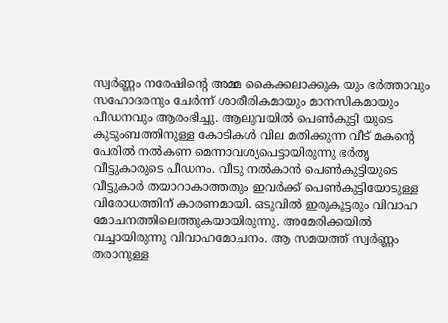സ്വർണ്ണം നരേഷിൻ്റെ അമ്മ കൈക്കലാക്കുക യും ഭർത്താവും സഹോദരനും ചേർന്ന് ശാരീരികമായും മാനസികമായും പീഡനവും ആരംഭിച്ചു. ആലുവയിൽ പെൺകുട്ടി യുടെ കുടുംബത്തിനുള്ള കോടികൾ വില മതിക്കുന്ന വീട് മകന്റെ പേരിൽ നൽകണ മെന്നാവശ്യപെട്ടായിരുന്നു ഭർതൃ വീട്ടുകാരുടെ പീഡനം. വീടു നൽകാൻ പെൺകുട്ടിയുടെ വീട്ടുകാർ തയാറാകാത്തതും ഇവർക്ക് പെൺകുട്ടിയോടുള്ള വിരോധത്തിന് കാരണമായി. ഒടുവിൽ ഇരുകൂട്ടരും വിവാഹ മോചനത്തിലെത്തുകയായിരുന്നു. അമേരിക്കയിൽ വച്ചായിരുന്നു വിവാഹമോചനം. ആ സമയത്ത് സ്വർണ്ണം തരാനുള്ള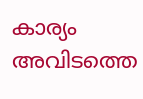കാര്യം അവിടത്തെ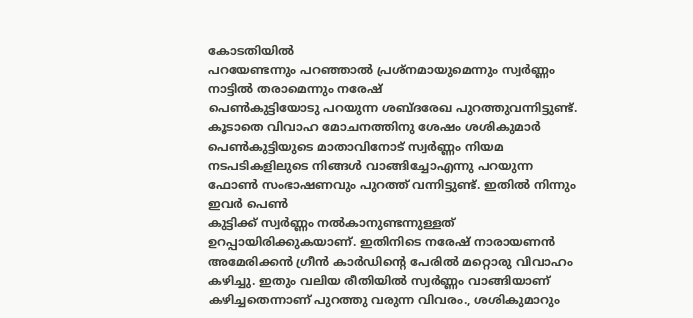കോടതിയിൽ
പറയേണ്ടന്നും പറഞ്ഞാൽ പ്രശ്നമായുമെന്നും സ്വർണ്ണം നാട്ടിൽ തരാമെന്നും നരേഷ്
പെൺകുട്ടിയോടു പറയുന്ന ശബ്ദരേഖ പുറത്തുവന്നിട്ടുണ്ട്. കൂടാതെ വിവാഹ മോചനത്തിനു ശേഷം ശശികുമാർ പെൺകുട്ടിയുടെ മാതാവിനോട് സ്വർണ്ണം നിയമ നടപടികളിലുടെ നിങ്ങൾ വാങ്ങിച്ചോഎന്നു പറയുന്ന ഫോൺ സംഭാഷണവും പുറത്ത് വന്നിട്ടുണ്ട്. ഇതിൽ നിന്നും ഇവർ പെൺ
കുട്ടിക്ക് സ്വർണ്ണം നൽകാനുണ്ടന്നുള്ളത് ഉറപ്പായിരിക്കുകയാണ്. ഇതിനിടെ നരേഷ് നാരായണൻ അമേരിക്കൻ ഗ്രീൻ കാർഡിന്റെ പേരിൽ മറ്റൊരു വിവാഹം കഴിച്ചു. ഇതും വലിയ രീതിയിൽ സ്വർണ്ണം വാങ്ങിയാണ് കഴിച്ചതെന്നാണ് പുറത്തു വരുന്ന വിവരം., ശശികുമാറും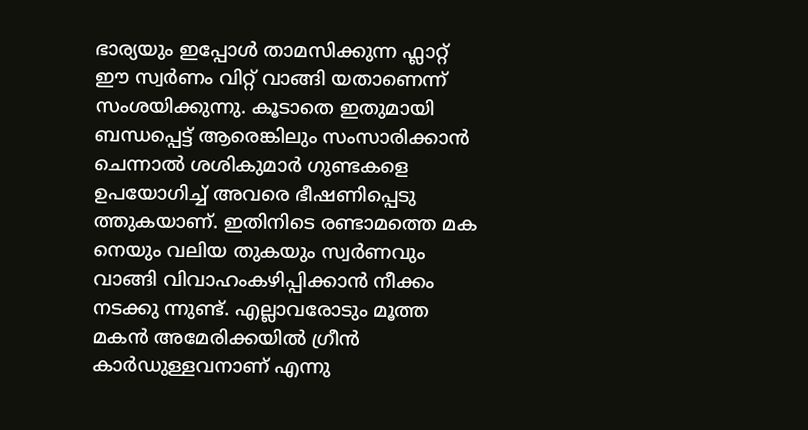ഭാര്യയും ഇപ്പോൾ താമസിക്കുന്ന ഫ്ലാറ്റ് ഈ സ്വർണം വിറ്റ് വാങ്ങി യതാണെന്ന് സംശയിക്കുന്നു. കൂടാതെ ഇതുമായി ബന്ധപ്പെട്ട് ആരെങ്കിലും സംസാരിക്കാൻ ചെന്നാൽ ശശികുമാർ ഗുണ്ടകളെ ഉപയോഗിച്ച് അവരെ ഭീഷണിപ്പെടു ത്തുകയാണ്. ഇതിനിടെ രണ്ടാമത്തെ മക
നെയും വലിയ തുകയും സ്വർണവും വാങ്ങി വിവാഹംകഴിപ്പിക്കാൻ നീക്കം നടക്കു ന്നുണ്ട്. എല്ലാവരോടും മൂത്ത മകൻ അമേരിക്കയിൽ ഗ്രീൻ കാർഡുള്ളവനാണ് എന്നു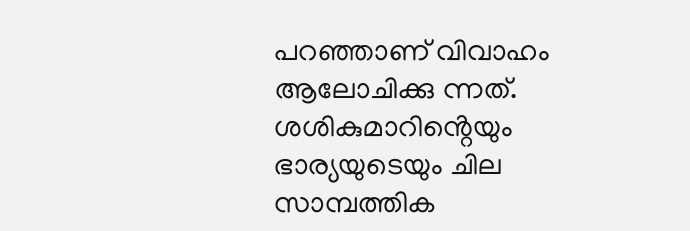പറഞ്ഞാണ് വിവാഹം ആലോചിക്കു ന്നത്. ശശികുമാറിൻ്റെയും ഭാര്യയുടെയും ചില സാമ്പത്തിക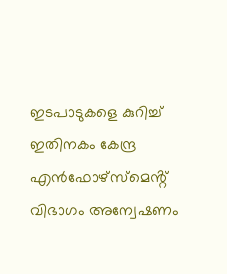ഇടപാടുകളെ കുറിച്ച് ഇതിനകം കേന്ദ്ര എൻഫോഴ്സ്മെൻ്റ് വിഭാഗം അന്വേഷണം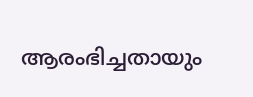ആരംഭിച്ചതായും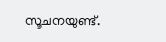സൂചനയുണ്ട്.